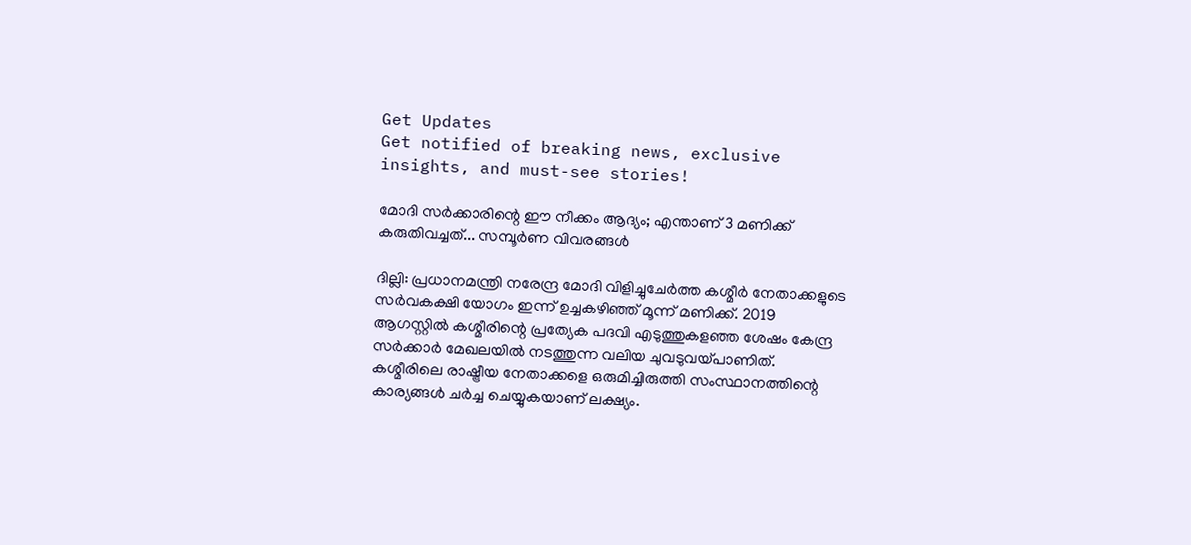Get Updates
Get notified of breaking news, exclusive insights, and must-see stories!

മോദി സര്‍ക്കാരിന്റെ ഈ നീക്കം ആദ്യം; എന്താണ് 3 മണിക്ക് കരുതിവച്ചത്... സമ്പൂര്‍ണ വിവരങ്ങള്‍

ദില്ലി: പ്രധാനമന്ത്രി നരേന്ദ്ര മോദി വിളിച്ചുചേര്‍ത്ത കശ്മീര്‍ നേതാക്കളുടെ സര്‍വകക്ഷി യോഗം ഇന്ന് ഉച്ചകഴിഞ്ഞ് മൂന്ന് മണിക്ക്. 2019 ആഗസ്റ്റില്‍ കശ്മീരിന്റെ പ്രത്യേക പദവി എടുത്തുകളഞ്ഞ ശേഷം കേന്ദ്ര സര്‍ക്കാര്‍ മേഖലയില്‍ നടത്തുന്ന വലിയ ചുവടുവയ്പാണിത്. കശ്മീരിലെ രാഷ്ട്രീയ നേതാക്കളെ ഒരുമിച്ചിരുത്തി സംസ്ഥാനത്തിന്റെ കാര്യങ്ങള്‍ ചര്‍ച്ച ചെയ്യുകയാണ് ലക്ഷ്യം.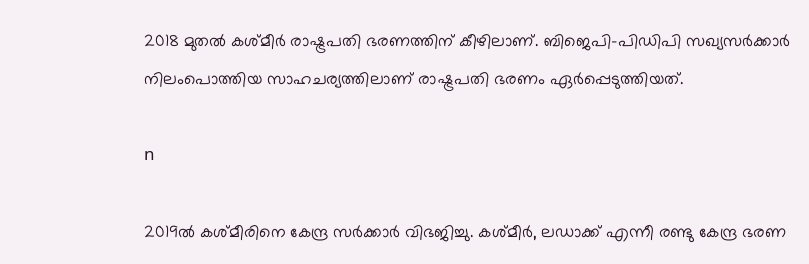2018 മുതല്‍ കശ്മീര്‍ രാഷ്ട്രപതി ഭരണത്തിന് കീഴിലാണ്. ബിജെപി-പിഡിപി സഖ്യസര്‍ക്കാര്‍ നിലംപൊത്തിയ സാഹചര്യത്തിലാണ് രാഷ്ട്രപതി ഭരണം ഏര്‍പ്പെടുത്തിയത്.

n

2019ല്‍ കശ്മീരിനെ കേന്ദ്ര സര്‍ക്കാര്‍ വിഭജിച്ചു. കശ്മീര്‍, ലഡാക്ക് എന്നീ രണ്ടു കേന്ദ്ര ഭരണ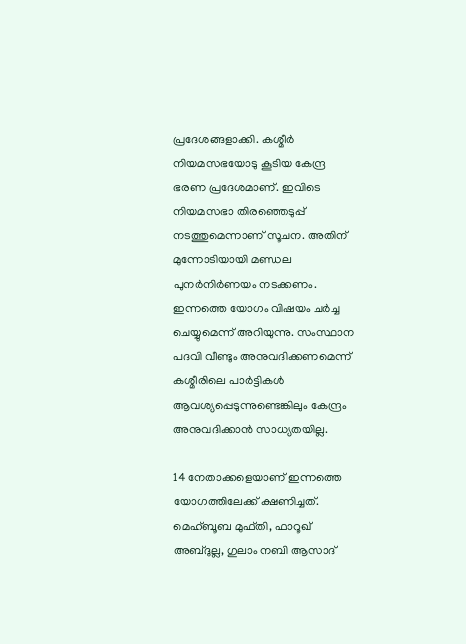പ്രദേശങ്ങളാക്കി. കശ്മീര്‍ നിയമസഭയോടു കൂടിയ കേന്ദ്ര ഭരണ പ്രദേശമാണ്. ഇവിടെ നിയമസഭാ തിരഞ്ഞെടുപ്പ് നടത്തുമെന്നാണ് സൂചന. അതിന് മുന്നോടിയായി മണ്ഡല പുനര്‍നിര്‍ണയം നടക്കണം. ഇന്നത്തെ യോഗം വിഷയം ചര്‍ച്ച ചെയ്യുമെന്ന് അറിയുന്നു. സംസ്ഥാന പദവി വീണ്ടും അനുവദിക്കണമെന്ന് കശ്മീരിലെ പാര്‍ട്ടികള്‍ ആവശ്യപ്പെടുന്നുണ്ടെങ്കിലും കേന്ദ്രം അനുവദിക്കാന്‍ സാധ്യതയില്ല.

14 നേതാക്കളെയാണ് ഇന്നത്തെ യോഗത്തിലേക്ക് ക്ഷണിച്ചത്. മെഹ്ബൂബ മുഫ്തി, ഫാറൂഖ് അബ്ദുല്ല, ഗുലാം നബി ആസാദ്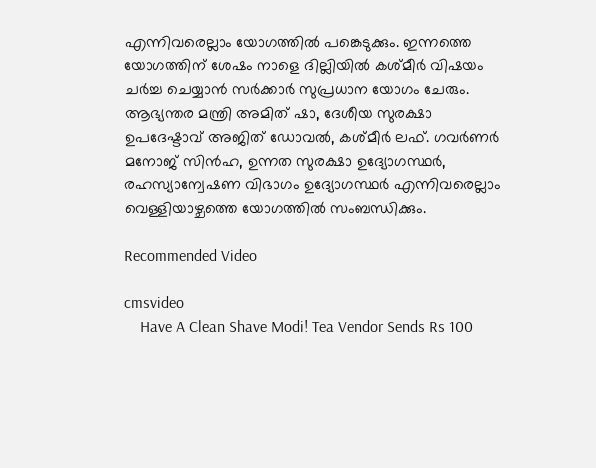എന്നിവരെല്ലാം യോഗത്തില്‍ പങ്കെടുക്കും. ഇന്നത്തെ യോഗത്തിന് ശേഷം നാളെ ദില്ലിയില്‍ കശ്മീര്‍ വിഷയം ചര്‍ച്ച ചെയ്യാന്‍ സര്‍ക്കാര്‍ സുപ്രധാന യോഗം ചേരും. ആഭ്യന്തര മന്ത്രി അമിത് ഷാ, ദേശീയ സുരക്ഷാ ഉപദേഷ്ടാവ് അജിത് ഡോവല്‍, കശ്മീര്‍ ലഫ്. ഗവര്‍ണര്‍ മനോജ് സിന്‍ഹ, ഉന്നത സുരക്ഷാ ഉദ്യോഗസ്ഥര്‍, രഹസ്യാന്വേഷണ വിഭാഗം ഉദ്യോഗസ്ഥര്‍ എന്നിവരെല്ലാം വെള്ളിയാഴ്ചത്തെ യോഗത്തില്‍ സംബന്ധിക്കും.

Recommended Video

cmsvideo
    Have A Clean Shave Modi! Tea Vendor Sends Rs 100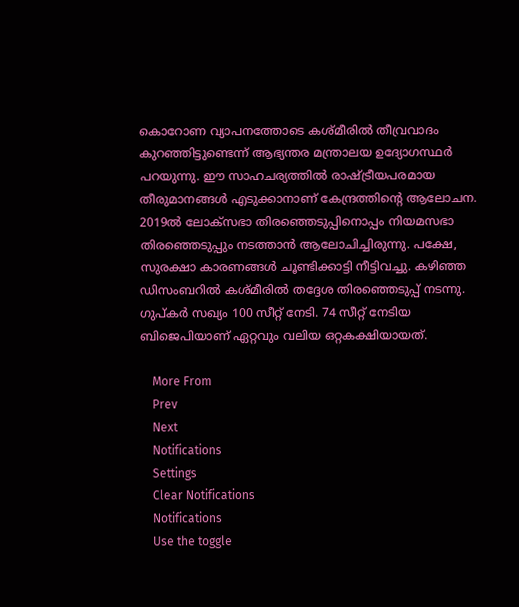കൊറോണ വ്യാപനത്തോടെ കശ്മീരില്‍ തീവ്രവാദം കുറഞ്ഞിട്ടുണ്ടെന്ന് ആഭ്യന്തര മന്ത്രാലയ ഉദ്യോഗസ്ഥര്‍ പറയുന്നു. ഈ സാഹചര്യത്തില്‍ രാഷ്ട്രീയപരമായ തീരുമാനങ്ങള്‍ എടുക്കാനാണ് കേന്ദ്രത്തിന്റെ ആലോചന. 2019ല്‍ ലോക്‌സഭാ തിരഞ്ഞെടുപ്പിനൊപ്പം നിയമസഭാ തിരഞ്ഞെടുപ്പും നടത്താന്‍ ആലോചിച്ചിരുന്നു. പക്ഷേ, സുരക്ഷാ കാരണങ്ങള്‍ ചൂണ്ടിക്കാട്ടി നീട്ടിവച്ചു. കഴിഞ്ഞ ഡിസംബറില്‍ കശ്മീരില്‍ തദ്ദേശ തിരഞ്ഞെടുപ്പ് നടന്നു. ഗുപ്കര്‍ സഖ്യം 100 സീറ്റ് നേടി. 74 സീറ്റ് നേടിയ ബിജെപിയാണ് ഏറ്റവും വലിയ ഒറ്റകക്ഷിയായത്.

    More From
    Prev
    Next
    Notifications
    Settings
    Clear Notifications
    Notifications
    Use the toggle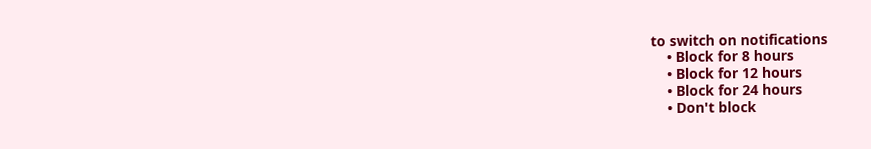to switch on notifications
    • Block for 8 hours
    • Block for 12 hours
    • Block for 24 hours
    • Don't block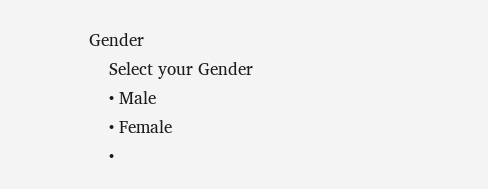Gender
    Select your Gender
    • Male
    • Female
    •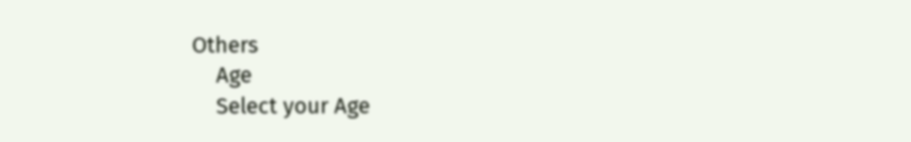Others
    Age
    Select your Age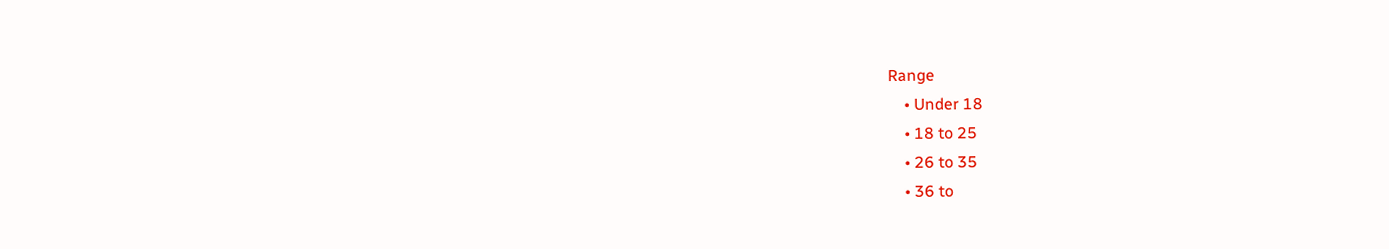Range
    • Under 18
    • 18 to 25
    • 26 to 35
    • 36 to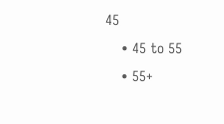45
    • 45 to 55
    • 55+